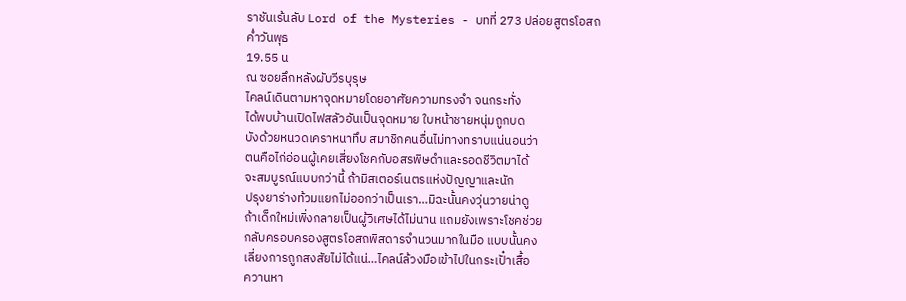ราชันเร้นลับ Lord of the Mysteries - บทที่ 273 ปล่อยสูตรโอสถ
ค่ำวันพุธ
19.55 น
ณ ซอยลึกหลังผับวีรบุรุษ
ไคลน์เดินตามหาจุดหมายโดยอาศัยความทรงจำ จนกระทั่ง
ได้พบบ้านเปิดไฟสลัวอันเป็นจุดหมาย ใบหน้าชายหนุ่มถูกบด
บังด้วยหนวดเคราหนาทึบ สมาชิกคนอื่นไม่ทางทราบแน่นอนว่า
ตนคือไก่อ่อนผู้เคยเสี่ยงโชคกับอสรพิษดำและรอดชีวิตมาได้
จะสมบูรณ์แบบกว่านี้ ถ้ามิสเตอร์เนตรแห่งปัญญาและนัก
ปรุงยาร่างท้วมแยกไม่ออกว่าเป็นเรา…มิฉะนั้นคงวุ่นวายน่าดู
ถ้าเด็กใหม่เพิ่งกลายเป็นผู้วิเศษได้ไม่นาน แถมยังเพราะโชคช่วย
กลับครอบครองสูตรโอสถพิสดารจำนวนมากในมือ แบบนั้นคง
เลี่ยงการถูกสงสัยไม่ได้แน่…ไคลน์ล้วงมือเข้าไปในกระเปั๋าเสื้อ
ควานหา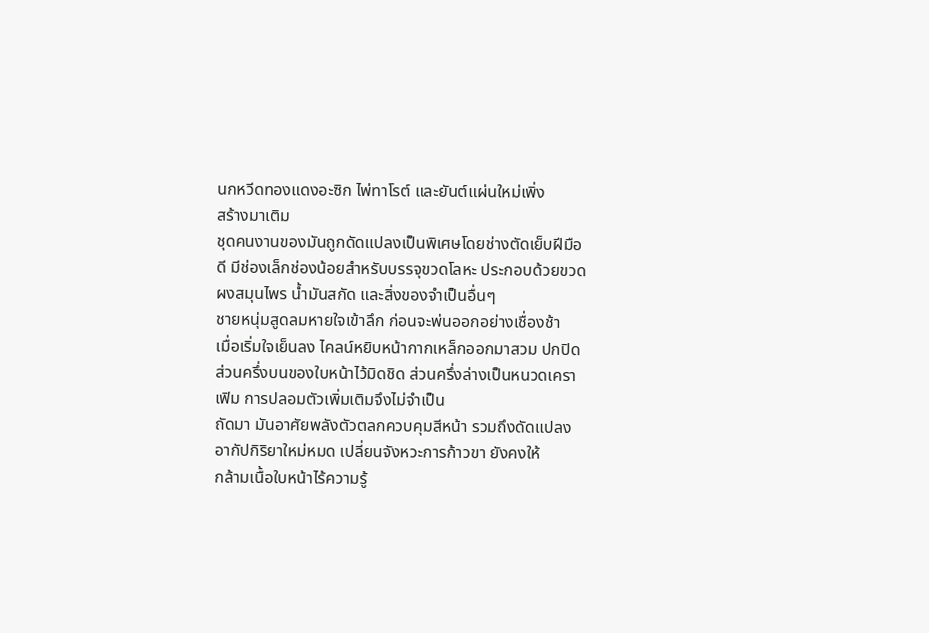นกหวีดทองแดงอะซิก ไพ่ทาโรต์ และยันต์แผ่นใหม่เพิ่ง
สร้างมาเติม
ชุดคนงานของมันถูกดัดแปลงเป็นพิเศษโดยช่างตัดเย็บฝีมือ
ดี มีช่องเล็กช่องน้อยสำหรับบรรจุขวดโลหะ ประกอบด้วยขวด
ผงสมุนไพร น้ำมันสกัด และสิ่งของจำเป็นอื่นๆ
ชายหนุ่มสูดลมหายใจเข้าลึก ก่อนจะพ่นออกอย่างเชื่องช้า
เมื่อเริ่มใจเย็นลง ไคลน์หยิบหน้ากากเหล็กออกมาสวม ปกปิด
ส่วนครึ่งบนของใบหน้าไว้มิดชิด ส่วนครึ่งล่างเป็นหนวดเครา
เฟิม การปลอมตัวเพิ่มเติมจึงไม่จำเป็น
ถัดมา มันอาศัยพลังตัวตลกควบคุมสีหน้า รวมถึงดัดแปลง
อากัปกิริยาใหม่หมด เปลี่ยนจังหวะการก้าวขา ยังคงให้
กล้ามเนื้อใบหน้าไร้ความรู้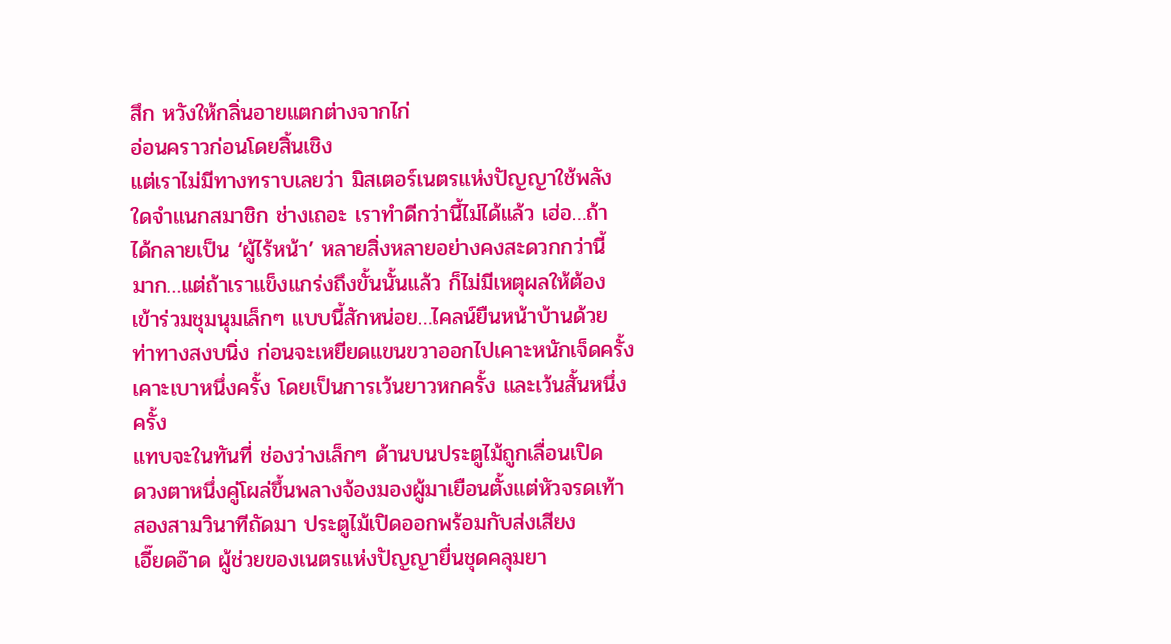สึก หวังให้กลิ่นอายแตกต่างจากไก่
อ่อนคราวก่อนโดยสิ้นเชิง
แต่เราไม่มีทางทราบเลยว่า มิสเตอร์เนตรแห่งปัญญาใช้พลัง
ใดจำแนกสมาชิก ช่างเถอะ เราทำดีกว่านี้ไม่ได้แล้ว เฮ่อ…ถ้า
ได้กลายเป็น ‘ผู้ไร้หน้า’ หลายสิ่งหลายอย่างคงสะดวกกว่านี้
มาก…แต่ถ้าเราแข็งแกร่งถึงขั้นนั้นแล้ว ก็ไม่มีเหตุผลให้ต้อง
เข้าร่วมชุมนุมเล็กๆ แบบนี้สักหน่อย…ไคลน์ยืนหน้าบ้านด้วย
ท่าทางสงบนิ่ง ก่อนจะเหยียดแขนขวาออกไปเคาะหนักเจ็ดครั้ง
เคาะเบาหนึ่งครั้ง โดยเป็นการเว้นยาวหกครั้ง และเว้นสั้นหนึ่ง
ครั้ง
แทบจะในทันที่ ช่องว่างเล็กๆ ด้านบนประตูไม้ถูกเลื่อนเปิด
ดวงตาหนึ่งคู่โผล่ขึ้นพลางจ้องมองผู้มาเยือนตั้งแต่หัวจรดเท้า
สองสามวินาทีถัดมา ประตูไม้เปิดออกพร้อมกับส่งเสียง
เอี๊ยดอ๊าด ผู้ช่วยของเนตรแห่งปัญญายื่นชุดคลุมยา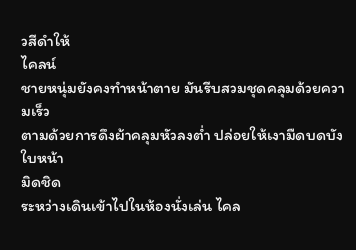วสีดำให้
ไคลน์
ชายหนุ่มยังคงทำหน้าตาย มันรีบสวมชุดคลุมด้วยความเร็ว
ตามด้วยการดึงผ้าคลุมหัวลงต่ำ ปล่อยให้เงามืดบดบังใบหน้า
มิดชิด
ระหว่างเดินเข้าไปในห้องนั่งเล่น ไคล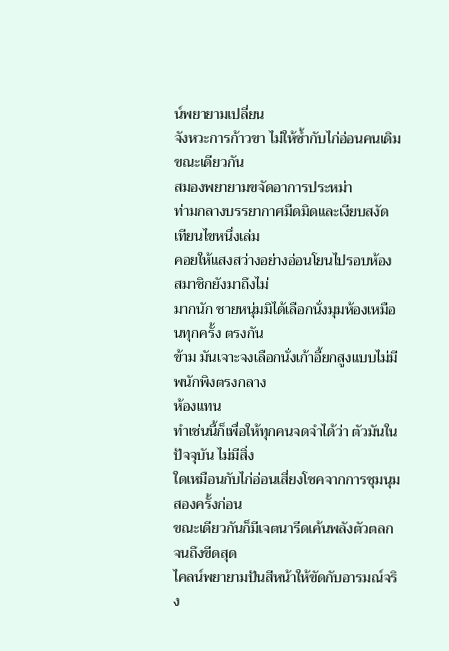น์พยายามเปลี่ยน
จังหวะการก้าวขา ไม่ให้ซ้ำกับไก่อ่อนคนเดิม ขณะเดียวกัน
สมองพยายามขจัดอาการประหม่า
ท่ามกลางบรรยากาศมืดมิดและเงียบสงัด เทียนไขหนึ่งเล่ม
คอยให้แสงสว่างอย่างอ่อนโยนไปรอบห้อง สมาชิกยังมาถึงไม่
มากนัก ชายหนุ่มมิได้เลือกนั่งมุมห้องเหมือนทุกครั้ง ตรงกัน
ข้าม มันเจาะจงเลือกนั่งเก้าอี้ยกสูงแบบไม่มีพนักพิงตรงกลาง
ห้องแทน
ทำเช่นนี้ก็เพื่อให้ทุกคนจดจำได้ว่า ตัวมันในปัจจุบัน ไม่มีสิ่ง
ใดเหมือนกับไก่อ่อนเสี่ยงโชคจากการชุมนุมสองครั้งก่อน
ขณะเดียวกันก็มีเจตนารีดเค้นพลังตัวตลกจนถึงขีดสุด
ไคลน์พยายามปันสีหน้าให้ขัดกับอารมณ์จริง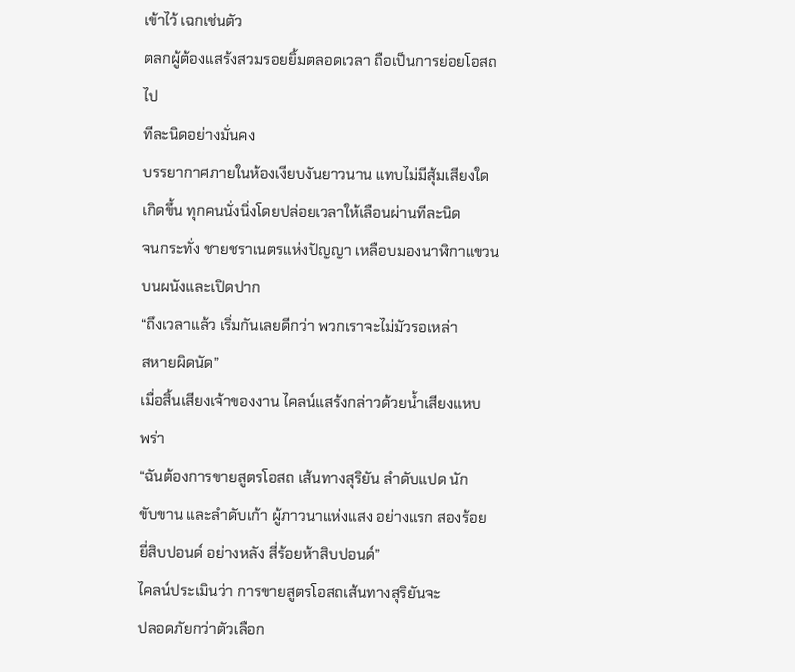เข้าไว้ เฉกเช่นตัว
ตลกผู้ต้องแสร้งสวมรอยยิ้มตลอดเวลา ถือเป็นการย่อยโอสถไป
ทีละนิดอย่างมั่นคง
บรรยากาศภายในห้องเงียบงันยาวนาน แทบไม่มีสุ้มเสียงใด
เกิดขึ้น ทุกคนนั่งนิ่งโดยปล่อยเวลาให้เลือนผ่านทีละนิด
จนกระทั่ง ชายชราเนตรแห่งปัญญา เหลือบมองนาฬิกาแขวน
บนผนังและเปิดปาก
“ถึงเวลาแล้ว เริ่มกันเลยดีกว่า พวกเราจะไม่มัวรอเหล่า
สหายผิดนัด”
เมื่อสิ้นเสียงเจ้าของงาน ไคลน์แสร้งกล่าวด้วยน้ำเสียงแหบ
พร่า
“ฉันต้องการขายสูตรโอสถ เส้นทางสุริยัน ลำดับแปด นัก
ขับขาน และลำดับเก้า ผู้ภาวนาแห่งแสง อย่างแรก สองร้อย
ยี่สิบปอนด์ อย่างหลัง สี่ร้อยห้าสิบปอนด์”
ไคลน์ประเมินว่า การขายสูตรโอสถเส้นทางสุริยันจะ
ปลอดภัยกว่าตัวเลือก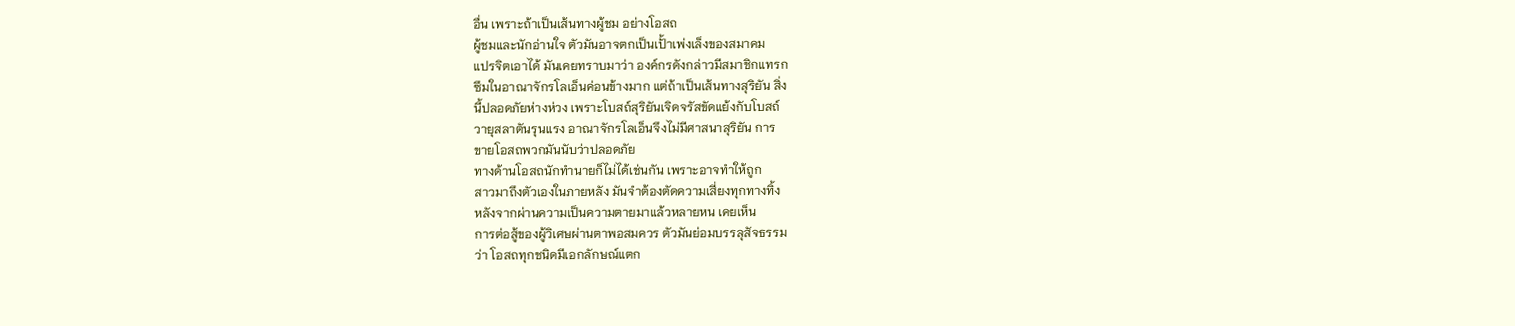อื่น เพราะถ้าเป็นเส้นทางผู้ชม อย่างโอสถ
ผู้ชมและนักอ่านใจ ตัวมันอาจตกเป็นเปั้าเพ่งเล็งของสมาคม
แปรจิตเอาได้ มันเคยทราบมาว่า องค์กรดังกล่าวมีสมาชิกแทรก
ซึมในอาณาจักรโลเอ็นค่อนข้างมาก แต่ถ้าเป็นเส้นทางสุริยัน สิ่ง
นี้ปลอดภัยห่างห่วง เพราะโบสถ์สุริยันเจิดจรัสขัดแย้งกับโบสถ์
วายุสลาตันรุนแรง อาณาจักรโลเอ็นจึงไม่มีศาสนาสุริยัน การ
ขายโอสถพวกมันนับว่าปลอดภัย
ทางด้านโอสถนักทำนายก็ไม่ได้เช่นกัน เพราะอาจทำให้ถูก
สาวมาถึงตัวเองในภายหลัง มันจำต้องตัดความเสี่ยงทุกทางทิ้ง
หลังจากผ่านความเป็นความตายมาแล้วหลายหน เคยเห็น
การต่อสู้ของผู้วิเศษผ่านตาพอสมควร ตัวมันย่อมบรรลุสัจธรรม
ว่า โอสถทุกชนิดมีเอกลักษณ์แตก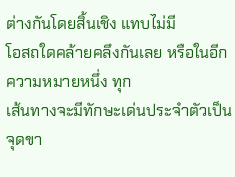ต่างกันโดยสิ้นเชิง แทบไม่มี
โอสถใดคล้ายคลึงกันเลย หรือในอีกความหมายหนึ่ง ทุก
เส้นทางจะมีทักษะเด่นประจำตัวเป็นจุดขา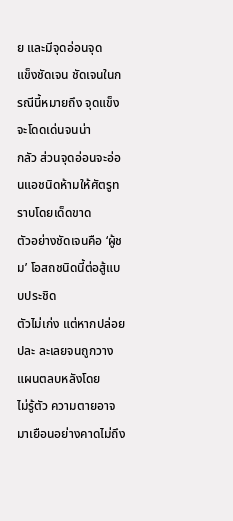ย และมีจุดอ่อนจุด
แข็งชัดเจน ชัดเจนในกรณีนี้หมายถึง จุดแข็งจะโดดเด่นจนน่า
กลัว ส่วนจุดอ่อนจะอ่อนแอชนิดห้ามให้ศัตรูทราบโดยเด็ดขาด
ตัวอย่างชัดเจนคือ ‘ผู้ชม’ โอสถชนิดนี้ต่อสู้แบบประชิด
ตัวไม่เก่ง แต่หากปล่อยปละ ละเลยจนถูกวางแผนตลบหลังโดย
ไม่รู้ตัว ความตายอาจมาเยือนอย่างคาดไม่ถึง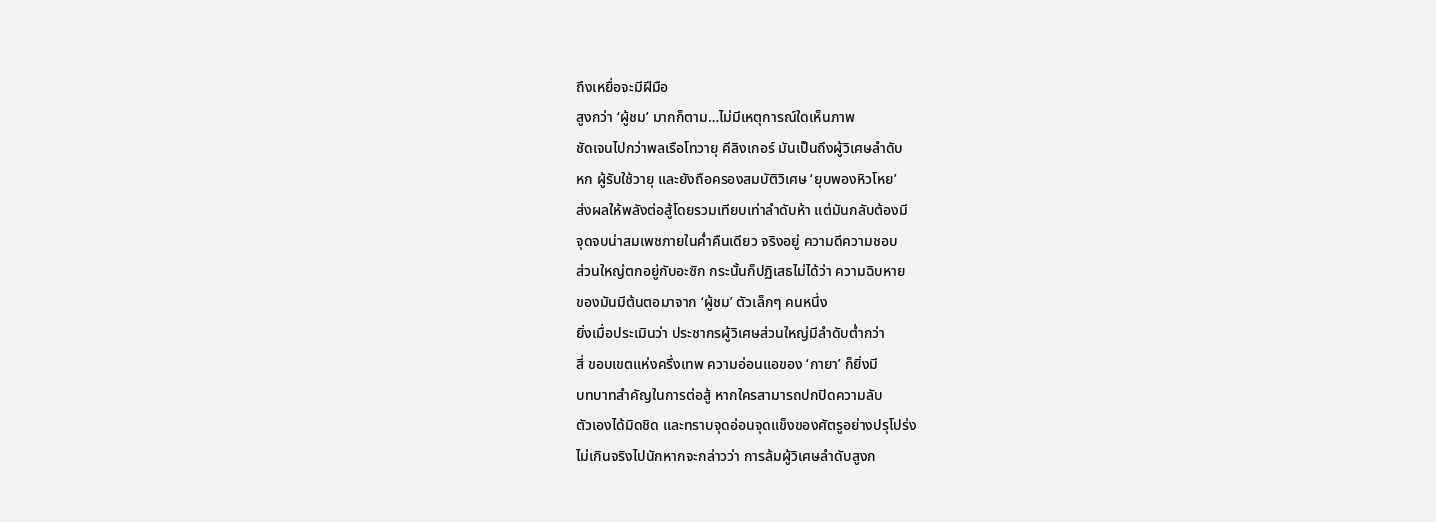ถึงเหยื่อจะมีฝีมือ
สูงกว่า ‘ผู้ชม’ มากก็ตาม…ไม่มีเหตุการณ์ใดเห็นภาพ
ชัดเจนไปกว่าพลเรือโทวายุ คีลิงเกอร์ มันเป็นถึงผู้วิเศษลำดับ
หก ผู้รับใช้วายุ และยังถือครองสมบัติวิเศษ ‘ยุบพองหิวโหย’
ส่งผลให้พลังต่อสู้โดยรวมเทียบเท่าลำดับห้า แต่มันกลับต้องมี
จุดจบน่าสมเพชภายในค่ำคืนเดียว จริงอยู่ ความดีความชอบ
ส่วนใหญ่ตกอยู่กับอะซิก กระนั้นก็ปฏิเสธไม่ได้ว่า ความฉิบหาย
ของมันมีต้นตอมาจาก ‘ผู้ชม’ ตัวเล็กๆ คนหนึ่ง
ยิ่งเมื่อประเมินว่า ประชากรผู้วิเศษส่วนใหญ่มีลำดับต่ำกว่า
สี่ ขอบเขตแห่งครึ่งเทพ ความอ่อนแอของ ‘กายา’ ก็ยิ่งมี
บทบาทสำคัญในการต่อสู้ หากใครสามารถปกปิดความลับ
ตัวเองได้มิดชิด และทราบจุดอ่อนจุดแข็งของศัตรูอย่างปรุโปร่ง
ไม่เกินจริงไปนักหากจะกล่าวว่า การล้มผู้วิเศษลำดับสูงก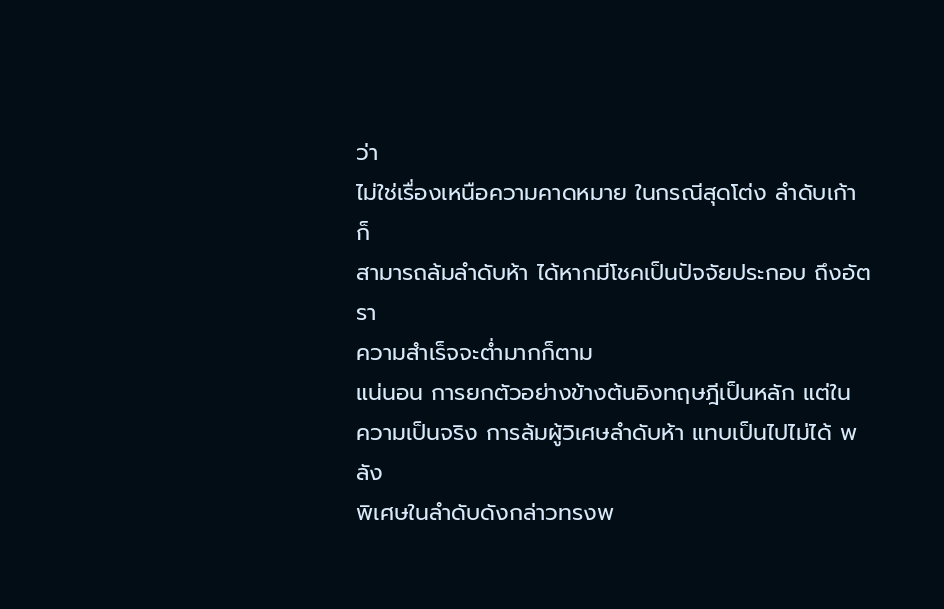ว่า
ไม่ใช่เรื่องเหนือความคาดหมาย ในกรณีสุดโต่ง ลำดับเก้า ก็
สามารถล้มลำดับห้า ได้หากมีโชคเป็นปัจจัยประกอบ ถึงอัตรา
ความสำเร็จจะต่ำมากก็ตาม
แน่นอน การยกตัวอย่างข้างต้นอิงทฤษฎีเป็นหลัก แต่ใน
ความเป็นจริง การล้มผู้วิเศษลำดับห้า แทบเป็นไปไม่ได้ พลัง
พิเศษในลำดับดังกล่าวทรงพ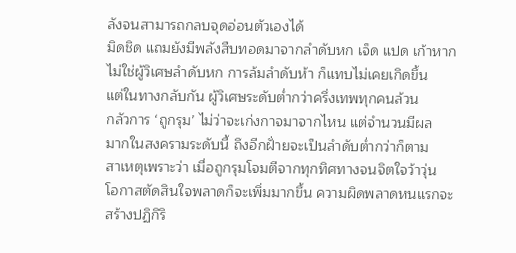ลังจนสามารถกลบจุดอ่อนตัวเองได้
มิดชิด แถมยังมีพลังสืบทอดมาจากลำดับหก เจ็ด แปด เก้าหาก
ไม่ใช่ผู้วิเศษลำดับหก การล้มลำดับห้า ก็แทบไม่เคยเกิดขึ้น
แต่ในทางกลับกัน ผู้วิเศษระดับต่ำกว่าครึ่งเทพทุกคนล้วน
กลัวการ ‘ถูกรุม’ ไม่ว่าจะเก่งกาจมาจากไหน แต่จำนวนมีผล
มากในสงครามระดับนี้ ถึงอีกฝั่ายจะเป็นลำดับต่ำกว่าก็ตาม
สาเหตุเพราะว่า เมื่อถูกรุมโจมตีจากทุกทิศทางจนจิตใจว้าวุ่น
โอกาสตัดสินใจพลาดก็จะเพิ่มมากขึ้น ความผิดพลาดหนแรกจะ
สร้างปฏิกิริ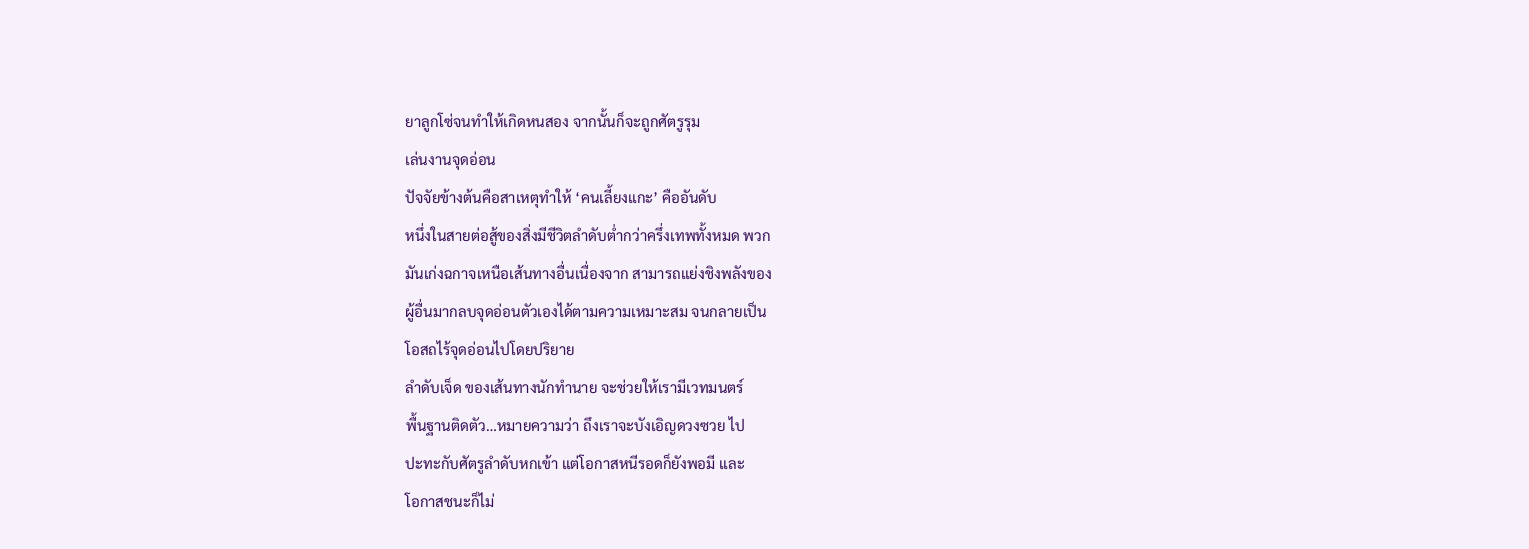ยาลูกโซ่จนทำให้เกิดหนสอง จากนั้นก็จะถูกศัตรูรุม
เล่นงานจุดอ่อน
ปัจจัยข้างต้นคือสาเหตุทำให้ ‘คนเลี้ยงแกะ’ คืออันดับ
หนึ่งในสายต่อสู้ของสิ่งมีชีวิตลำดับต่ำกว่าครึ่งเทพทั้งหมด พวก
มันเก่งฉกาจเหนือเส้นทางอื่นเนื่องจาก สามารถแย่งชิงพลังของ
ผู้อื่นมากลบจุดอ่อนตัวเองได้ตามความเหมาะสม จนกลายเป็น
โอสถไร้จุดอ่อนไปโดยปริยาย
ลำดับเจ็ด ของเส้นทางนักทำนาย จะช่วยให้เรามีเวทมนตร์
พื้นฐานติดตัว…หมายความว่า ถึงเราจะบังเอิญดวงซวย ไป
ปะทะกับศัตรูลำดับหกเข้า แต่โอกาสหนีรอดก็ยังพอมี และ
โอกาสชนะก็ไม่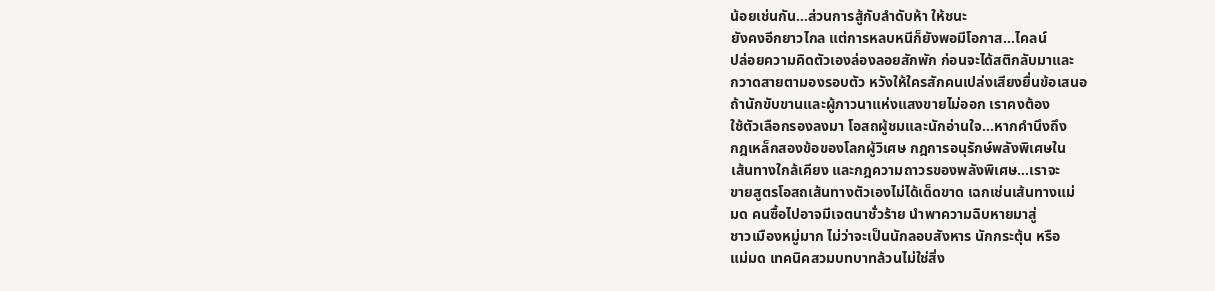น้อยเช่นกัน…ส่วนการสู้กับลำดับห้า ให้ชนะ
ยังคงอีกยาวไกล แต่การหลบหนีก็ยังพอมีโอกาส…ไคลน์
ปล่อยความคิดตัวเองล่องลอยสักพัก ก่อนจะได้สติกลับมาและ
กวาดสายตามองรอบตัว หวังให้ใครสักคนเปล่งเสียงยื่นข้อเสนอ
ถ้านักขับขานและผู้ภาวนาแห่งแสงขายไม่ออก เราคงต้อง
ใช้ตัวเลือกรองลงมา โอสถผู้ชมและนักอ่านใจ…หากคำนึงถึง
กฎเหล็กสองข้อของโลกผู้วิเศษ กฎการอนุรักษ์พลังพิเศษใน
เส้นทางใกล้เคียง และกฎความถาวรของพลังพิเศษ…เราจะ
ขายสูตรโอสถเส้นทางตัวเองไม่ได้เด็ดขาด เฉกเช่นเส้นทางแม่
มด คนซื้อไปอาจมีเจตนาชั่วร้าย นำพาความฉิบหายมาสู่
ชาวเมืองหมู่มาก ไม่ว่าจะเป็นนักลอบสังหาร นักกระตุ้น หรือ
แม่มด เทคนิคสวมบทบาทล้วนไม่ใช่สิ่ง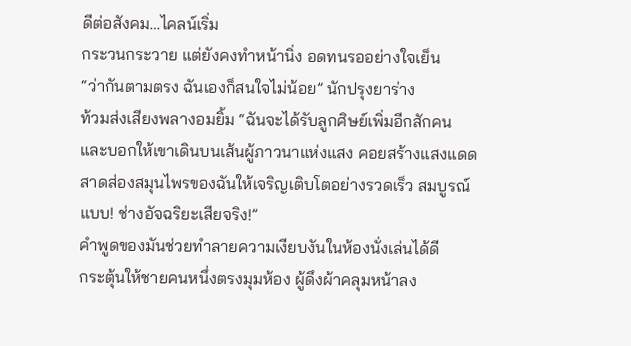ดีต่อสังคม…ไคลน์เริ่ม
กระวนกระวาย แต่ยังคงทำหน้านิ่ง อดทนรออย่างใจเย็น
“ว่ากันตามตรง ฉันเองก็สนใจไม่น้อย” นักปรุงยาร่าง
ท้วมส่งเสียงพลางอมยิ้ม “ฉันจะได้รับลูกศิษย์เพิ่มอีกสักคน
และบอกให้เขาเดินบนเส้นผู้ภาวนาแห่งแสง คอยสร้างแสงแดด
สาดส่องสมุนไพรของฉันให้เจริญเติบโตอย่างรวดเร็ว สมบูรณ์
แบบ! ช่างอัจฉริยะเสียจริง!”
คำพูดของมันช่วยทำลายความเงียบงันในห้องนั่งเล่นได้ดี
กระตุ้นให้ชายคนหนึ่งตรงมุมห้อง ผู้ดึงผ้าคลุมหน้าลง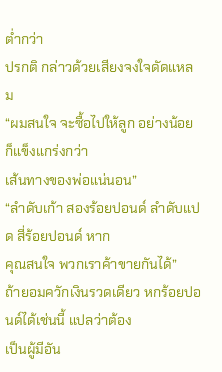ต่ำกว่า
ปรกติ กล่าวด้วยเสียงจงใจดัดแหลม
“ผมสนใจ จะซื้อไปให้ลูก อย่างน้อยก็แข็งแกร่งกว่า
เส้นทางของพ่อแน่นอน”
“ลำดับเก้า สองร้อยปอนด์ ลำดับแปด สี่ร้อยปอนด์ หาก
คุณสนใจ พวกเราค้าขายกันได้”
ถ้ายอมควักเงินรวดเดียว หกร้อยปอนด์ได้เช่นนี้ แปลว่าต้อง
เป็นผู้มีอัน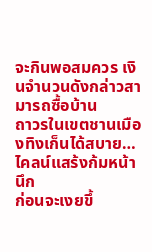จะกินพอสมควร เงินจำนวนดังกล่าวสามารถซื้อบ้าน
ถาวรในเขตชานเมืองทิงเก็นได้สบาย…ไคลน์แสร้งก้มหน้านึก
ก่อนจะเงยขึ้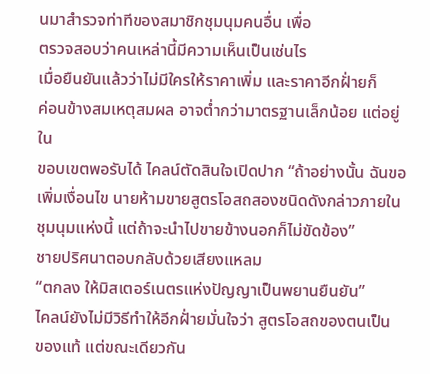นมาสำรวจท่าทีของสมาชิกชุมนุมคนอื่น เพื่อ
ตรวจสอบว่าคนเหล่านี้มีความเห็นเป็นเช่นไร
เมื่อยืนยันแล้วว่าไม่มีใครให้ราคาเพิ่ม และราคาอีกฝั่ายก็
ค่อนข้างสมเหตุสมผล อาจต่ำกว่ามาตรฐานเล็กน้อย แต่อยู่ใน
ขอบเขตพอรับได้ ไคลน์ตัดสินใจเปิดปาก “ถ้าอย่างนั้น ฉันขอ
เพิ่มเงื่อนไข นายห้ามขายสูตรโอสถสองชนิดดังกล่าวภายใน
ชุมนุมแห่งนี้ แต่ถ้าจะนำไปขายข้างนอกก็ไม่ขัดข้อง”
ชายปริศนาตอบกลับด้วยเสียงแหลม
“ตกลง ให้มิสเตอร์เนตรแห่งปัญญาเป็นพยานยืนยัน”
ไคลน์ยังไม่มีวิธีทำให้อีกฝั่ายมั่นใจว่า สูตรโอสถของตนเป็น
ของแท้ แต่ขณะเดียวกัน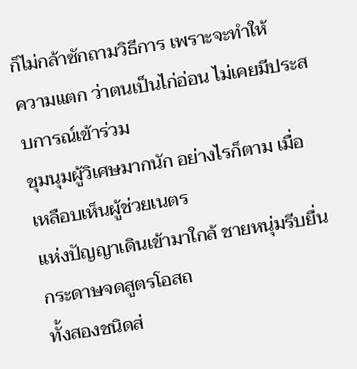ก็ไม่กล้าซักถามวิธีการ เพราะจะทำให้
ความแตก ว่าตนเป็นไก่อ่อน ไม่เคยมีประสบการณ์เข้าร่วม
ชุมนุมผู้วิเศษมากนัก อย่างไรก็ตาม เมื่อเหลือบเห็นผู้ช่วยเนตร
แห่งปัญญาเดินเข้ามาใกล้ ชายหนุ่มรีบยื่นกระดาษจดสูตรโอสถ
ทั้งสองชนิดส่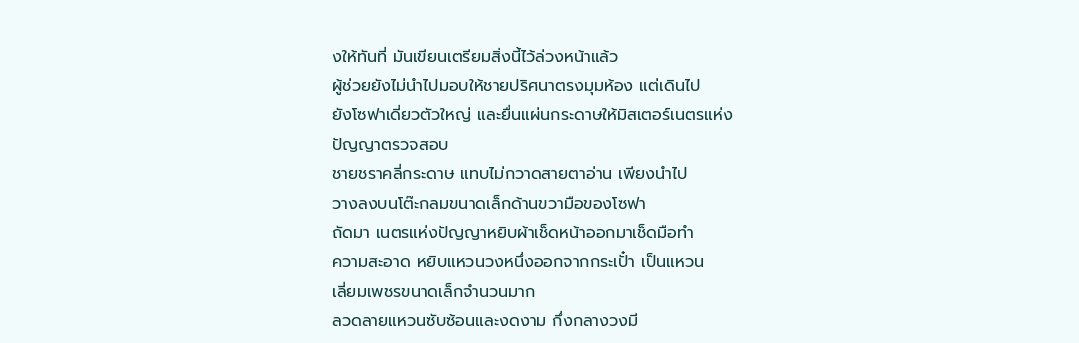งให้ทันที่ มันเขียนเตรียมสิ่งนี้ไว้ล่วงหน้าแล้ว
ผู้ช่วยยังไม่นำไปมอบให้ชายปริศนาตรงมุมห้อง แต่เดินไป
ยังโซฟาเดี่ยวตัวใหญ่ และยื่นแผ่นกระดาษให้มิสเตอร์เนตรแห่ง
ปัญญาตรวจสอบ
ชายชราคลี่กระดาษ แทบไม่กวาดสายตาอ่าน เพียงนำไป
วางลงบนโต๊ะกลมขนาดเล็กด้านขวามือของโซฟา
ถัดมา เนตรแห่งปัญญาหยิบผ้าเช็ดหน้าออกมาเช็ดมือทำ
ความสะอาด หยิบแหวนวงหนึ่งออกจากกระเปั๋า เป็นแหวน
เลี่ยมเพชรขนาดเล็กจำนวนมาก
ลวดลายแหวนซับซ้อนและงดงาม กึ่งกลางวงมี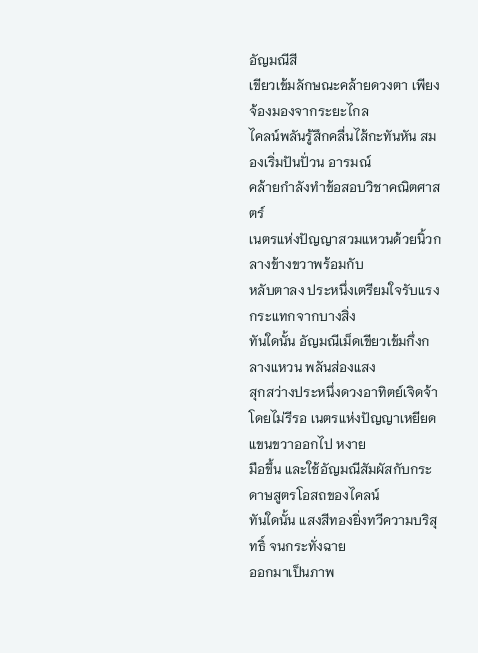อัญมณีสี
เขียวเข้มลักษณะคล้ายดวงตา เพียงจ้องมองจากระยะไกล
ไคลน์พลันรู้สึกคลื่นไส้กะทันหัน สมองเริ่มปันปั่วน อารมณ์
คล้ายกำลังทำข้อสอบวิชาคณิตศาสตร์
เนตรแห่งปัญญาสวมแหวนด้วยนิ้วกลางข้างขวาพร้อมกับ
หลับตาลง ประหนึ่งเตรียมใจรับแรงกระแทกจากบางสิ่ง
ทันใดนั้น อัญมณีเม็ดเขียวเข้มกึ่งกลางแหวน พลันส่องแสง
สุกสว่างประหนึ่งดวงอาทิตย์เจิดจ้า
โดยไม่รีรอ เนตรแห่งปัญญาเหยียดแขนขวาออกไป หงาย
มือขึ้น และใช้อัญมณีสัมผัสกับกระดาษสูตรโอสถของไคลน์
ทันใดนั้น แสงสีทองยิ่งทวีความบริสุทธิ์ จนกระทั่งฉาย
ออกมาเป็นภาพ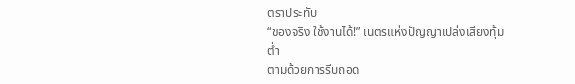ตราประทับ
“ของจริง ใช้งานได้!” เนตรแห่งปัญญาเปล่งเสียงทุ้มต่ำ
ตามด้วยการรีบถอด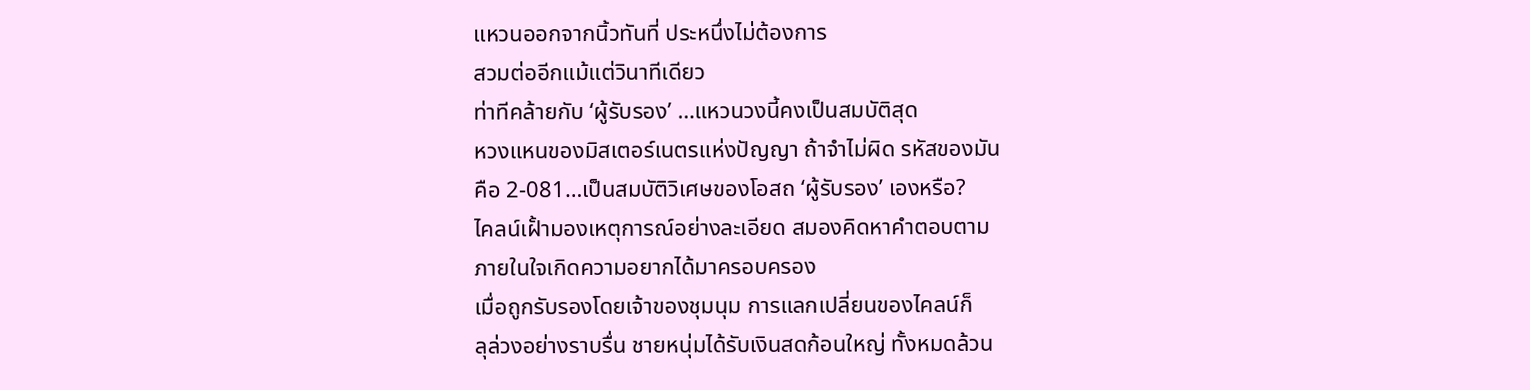แหวนออกจากนิ้วทันที่ ประหนึ่งไม่ต้องการ
สวมต่ออีกแม้แต่วินาทีเดียว
ท่าทีคล้ายกับ ‘ผู้รับรอง’ …แหวนวงนี้คงเป็นสมบัติสุด
หวงแหนของมิสเตอร์เนตรแห่งปัญญา ถ้าจำไม่ผิด รหัสของมัน
คือ 2-081…เป็นสมบัติวิเศษของโอสถ ‘ผู้รับรอง’ เองหรือ?
ไคลน์เฝั้ามองเหตุการณ์อย่างละเอียด สมองคิดหาคำตอบตาม
ภายในใจเกิดความอยากได้มาครอบครอง
เมื่อถูกรับรองโดยเจ้าของชุมนุม การแลกเปลี่ยนของไคลน์ก็
ลุล่วงอย่างราบรื่น ชายหนุ่มได้รับเงินสดก้อนใหญ่ ทั้งหมดล้วน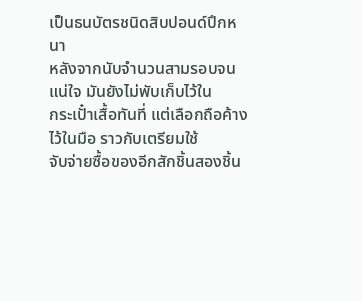เป็นธนบัตรชนิดสิบปอนด์ปึกหนา
หลังจากนับจำนวนสามรอบจนแน่ใจ มันยังไม่พับเก็บไว้ใน
กระเปั๋าเสื้อทันที่ แต่เลือกถือค้างไว้ในมือ ราวกับเตรียมใช้
จับจ่ายซื้อของอีกสักชิ้นสองชิ้น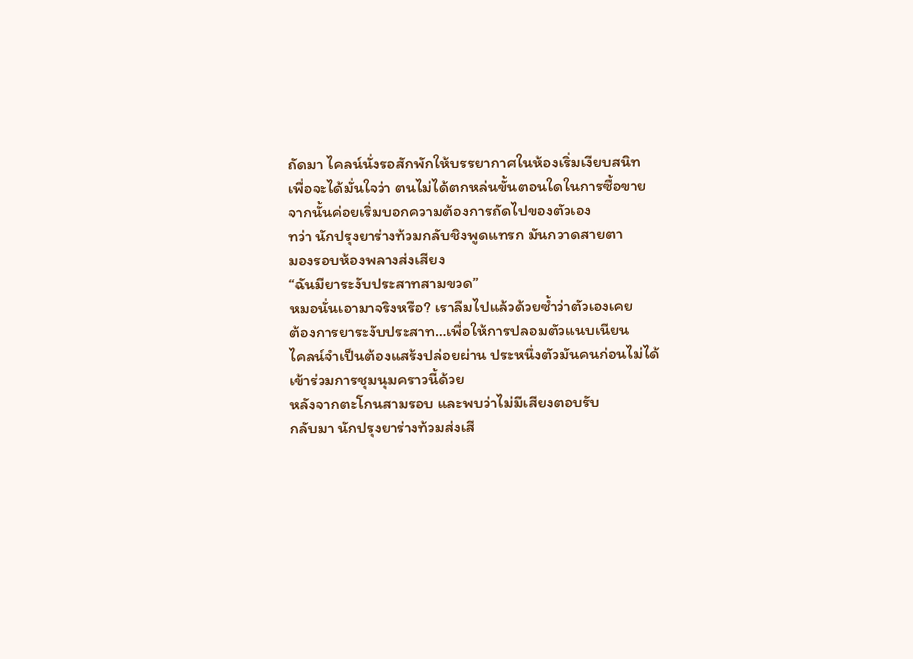ถัดมา ไคลน์นั่งรอสักพักให้บรรยากาศในห้องเริ่มเงียบสนิท
เพื่อจะได้มั่นใจว่า ตนไม่ได้ตกหล่นขั้นตอนใดในการซื้อขาย
จากนั้นค่อยเริ่มบอกความต้องการถัดไปของตัวเอง
ทว่า นักปรุงยาร่างท้วมกลับชิงพูดแทรก มันกวาดสายตา
มองรอบห้องพลางส่งเสียง
“ฉันมียาระงับประสาทสามขวด”
หมอนั่นเอามาจริงหรือ? เราลืมไปแล้วด้วยซ้ำว่าตัวเองเคย
ต้องการยาระงับประสาท…เพื่อให้การปลอมตัวแนบเนียน
ไคลน์จำเป็นต้องแสร้งปล่อยผ่าน ประหนึ่งตัวมันคนก่อนไม่ได้
เข้าร่วมการชุมนุมคราวนี้ด้วย
หลังจากตะโกนสามรอบ และพบว่าไม่มีเสียงตอบรับ
กลับมา นักปรุงยาร่างท้วมส่งเสี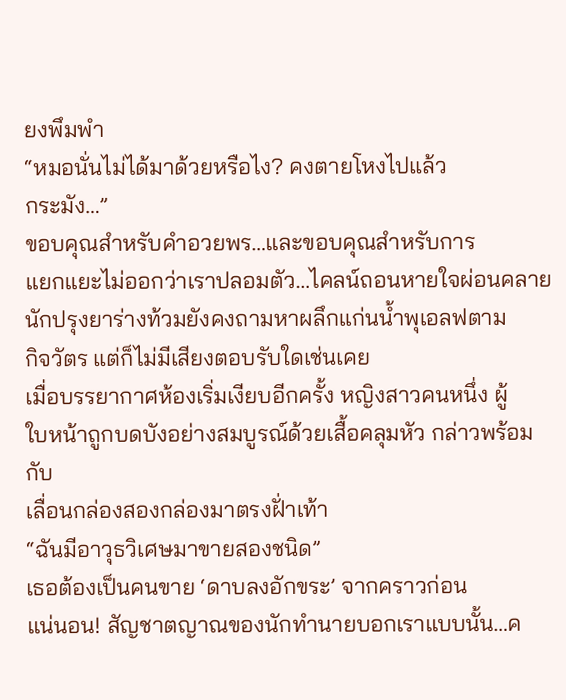ยงพึมพำ
“หมอนั่นไม่ได้มาด้วยหรือไง? คงตายโหงไปแล้ว
กระมัง…”
ขอบคุณสำหรับคำอวยพร…และขอบคุณสำหรับการ
แยกแยะไม่ออกว่าเราปลอมตัว…ไคลน์ถอนหายใจผ่อนคลาย
นักปรุงยาร่างท้วมยังคงถามหาผลึกแก่นน้ำพุเอลฟตาม
กิจวัตร แต่ก็ไม่มีเสียงตอบรับใดเช่นเคย
เมื่อบรรยากาศห้องเริ่มเงียบอีกครั้ง หญิงสาวคนหนึ่ง ผู้
ใบหน้าถูกบดบังอย่างสมบูรณ์ด้วยเสื้อคลุมหัว กล่าวพร้อมกับ
เลื่อนกล่องสองกล่องมาตรงฝั่าเท้า
“ฉันมีอาวุธวิเศษมาขายสองชนิด”
เธอต้องเป็นคนขาย ‘ดาบลงอักขระ’ จากคราวก่อน
แน่นอน! สัญชาตญาณของนักทำนายบอกเราแบบนั้น…ค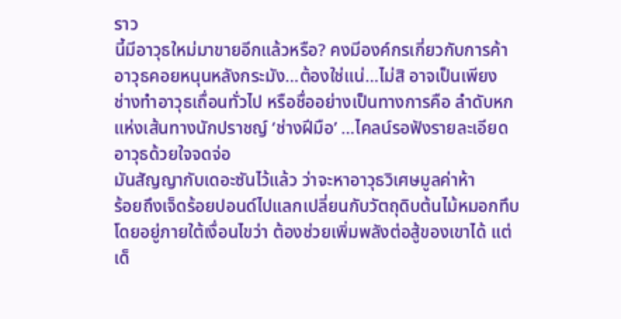ราว
นี้มีอาวุธใหม่มาขายอีกแล้วหรือ? คงมีองค์กรเกี่ยวกับการค้า
อาวุธคอยหนุนหลังกระมัง…ต้องใช่แน่…ไม่สิ อาจเป็นเพียง
ช่างทำอาวุธเถื่อนทั่วไป หรือชื่ออย่างเป็นทางการคือ ลำดับหก
แห่งเส้นทางนักปราชญ์ ‘ช่างฝีมือ’ …ไคลน์รอฟังรายละเอียด
อาวุธด้วยใจจดจ่อ
มันสัญญากับเดอะซันไว้แล้ว ว่าจะหาอาวุธวิเศษมูลค่าห้า
ร้อยถึงเจ็ดร้อยปอนด์ไปแลกเปลี่ยนกับวัตถุดิบต้นไม้หมอกทึบ
โดยอยู่ภายใต้เงื่อนไขว่า ต้องช่วยเพิ่มพลังต่อสู้ของเขาได้ แต่
เด็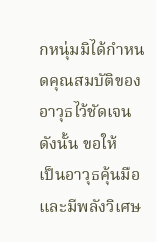กหนุ่มมิได้กำหนดคุณสมบัติของอาวุธไว้ชัดเจน ดังนั้น ขอให้
เป็นอาวุธคุ้นมือ และมีพลังวิเศษ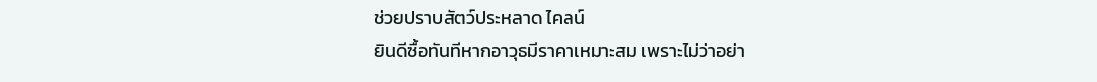ช่วยปราบสัตว์ประหลาด ไคลน์
ยินดีซื้อทันทีหากอาวุธมีราคาเหมาะสม เพราะไม่ว่าอย่า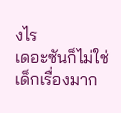งไร
เดอะซันก็ไม่ใช่เด็กเรื่องมาก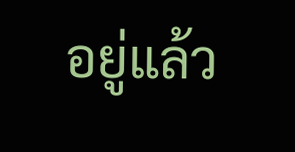อยู่แล้ว